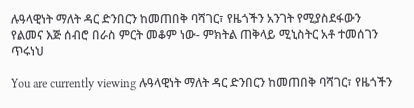ሉዓላዊነት ማለት ዳር ድንበርን ከመጠበቅ ባሻገር፣ የዜጎችን አንገት የሚያስደፋውን የልመና እጅ ሰብሮ በራስ ምርት መቆም ነው- ምክትል ጠቅላይ ሚኒስትር አቶ ተመሰገን ጥሩነህ

You are currently viewing ሉዓላዊነት ማለት ዳር ድንበርን ከመጠበቅ ባሻገር፣ የዜጎችን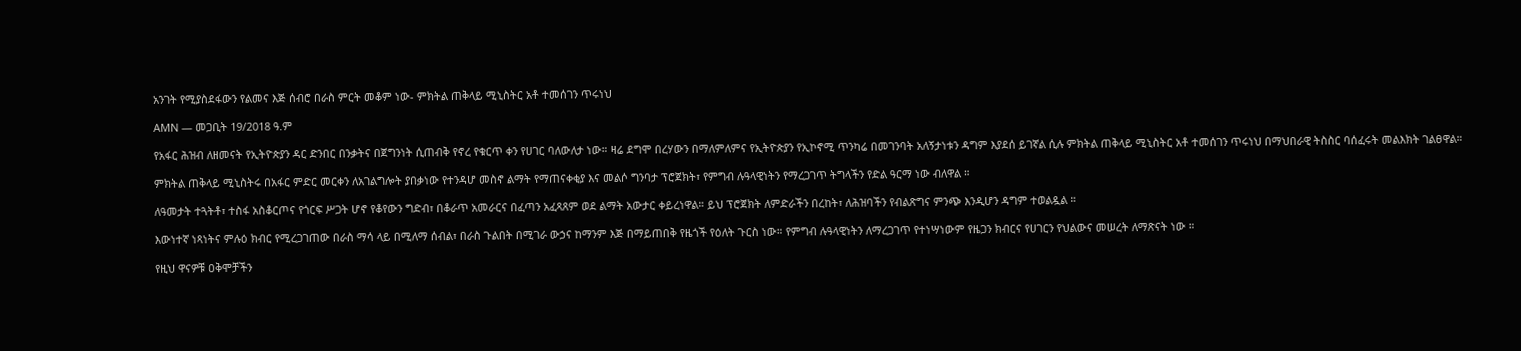አንገት የሚያስደፋውን የልመና እጅ ሰብሮ በራስ ምርት መቆም ነው- ምክትል ጠቅላይ ሚኒስትር አቶ ተመሰገን ጥሩነህ

AMN — መጋቢት 19/2018 ዓ.ም

የአፋር ሕዝብ ለዘመናት የኢትዮጵያን ዳር ድንበር በንቃትና በጀግንነት ሲጠብቅ የኖረ የቁርጥ ቀን የሀገር ባለውለታ ነው። ዛሬ ደግሞ በረሃውን በማለምለምና የኢትዮጵያን የኢኮኖሚ ጥንካሬ በመገንባት አለኝታነቱን ዳግም እያደሰ ይገኛል ሲሉ ምክትል ጠቅላይ ሚኒስትር አቶ ተመሰገን ጥሩነህ በማህበራዊ ትስስር ባሰፈሩት መልእክት ገልፀዋል።

ምክትል ጠቅላይ ሚኒስትሩ በአፋር ምድር መርቀን ለአገልግሎት ያበቃነው የተንዳሆ መስኖ ልማት የማጠናቀቂያ እና መልሶ ግንባታ ፕሮጀክት፣ የምግብ ሉዓላዊነትን የማረጋገጥ ትግላችን የድል ዓርማ ነው ብለዋል ።

ለዓመታት ተጓትቶ፣ ተስፋ አስቆርጦና የጎርፍ ሥጋት ሆኖ የቆየውን ግድብ፣ በቆራጥ አመራርና በፈጣን አፈጻጸም ወደ ልማት አውታር ቀይረነዋል። ይህ ፕሮጀክት ለምድራችን በረከት፣ ለሕዝባችን የብልጽግና ምንጭ እንዲሆን ዳግም ተወልዷል ።

እውነተኛ ነጻነትና ምሉዕ ክብር የሚረጋገጠው በራስ ማሳ ላይ በሚለማ ሰብል፣ በራስ ጉልበት በሚገራ ውኃና ከማንም እጅ በማይጠበቅ የዜጎች የዕለት ጉርስ ነው። የምግብ ሉዓላዊነትን ለማረጋገጥ የተነሣነውም የዜጋን ክብርና የሀገርን የህልውና መሠረት ለማጽናት ነው ።

የዚህ ዋናዎቹ ዐቅሞቻችን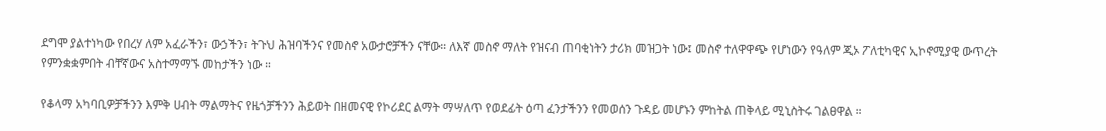ደግሞ ያልተነካው የበረሃ ለም አፈራችን፣ ውኃችን፣ ትጉህ ሕዝባችንና የመስኖ አውታሮቻችን ናቸው። ለእኛ መስኖ ማለት የዝናብ ጠባቂነትን ታሪክ መዝጋት ነው፤ መስኖ ተለዋዋጭ የሆነውን የዓለም ጂኦ ፖለቲካዊና ኢኮኖሚያዊ ውጥረት የምንቋቋምበት ብቸኛውና አስተማማኙ መከታችን ነው ።

የቆላማ አካባቢዎቻችንን እምቅ ሀብት ማልማትና የዜጎቻችንን ሕይወት በዘመናዊ የኮሪደር ልማት ማሣለጥ የወደፊት ዕጣ ፈንታችንን የመወሰን ጉዳይ መሆኑን ምከትል ጠቅላይ ሚኒስትሩ ገልፀዋል ።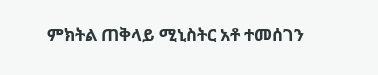ምክትል ጠቅላይ ሚኒስትር አቶ ተመሰገን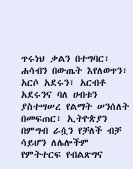ጥሩነህ ቃልን በተግባር፣ ሐሳብን በውጤት እየለወጥን፣ አርሶ አደሩን፣ አርብቶ አደሩንና ባለ ሀብቱን ያስተሣሠረ የልማት ሠንሰለት በመፍጠር፣ ኢትዮጵያን በምግብ ራሷን የቻለች ብቻ ሳይሆን ለሌሎችም የምትተርፍ የብልጽግና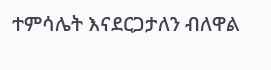ተምሳሌት እናደርጋታለን ብለዋል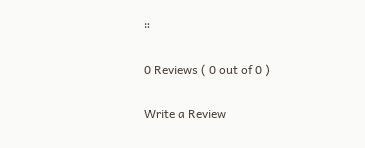።

0 Reviews ( 0 out of 0 )

Write a Review